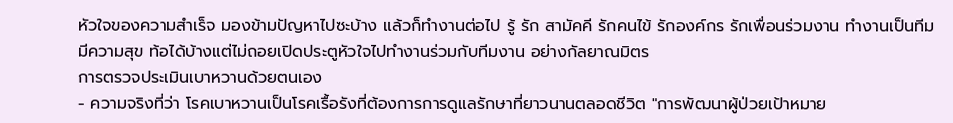หัวใจของความสำเร็จ มองข้ามปัญหาไปซะบ้าง แล้วก็ทำงานต่อไป รู้ รัก สามัคคี รักคนไข้ รักองค์กร รักเพื่อนร่วมงาน ทำงานเป็นทีม มีความสุข ท้อได้บ้างแต่ไม่ถอยเปิดประตูหัวใจไปทำงานร่วมกับทีมงาน อย่างกัลยาณมิตร
การตรวจประเมินเบาหวานด้วยตนเอง
- ความจริงที่ว่า โรคเบาหวานเป็นโรคเรื้อรังที่ต้องการการดูแลรักษาที่ยาวนานตลอดชีวิต "การพัฒนาผู้ป่วยเป้าหมาย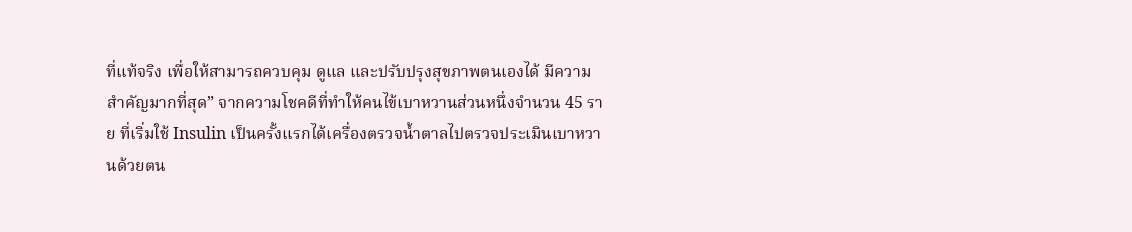ที่แท้จริง เพื่อให้สามารถควบคุม ดูแล และปรับปรุงสุขภาพตนเองได้ มีความสำคัญมากที่สุด” จากความโชคดีที่ทำให้คนไข้เบาหวานส่วนหนึ่งจำนวน 45 ราย ที่เริ่มใช้ Insulin เป็นครั้งแรกได้เครื่องตรวจน้ำตาลไปตรวจประเมินเบาหวานด้วยตน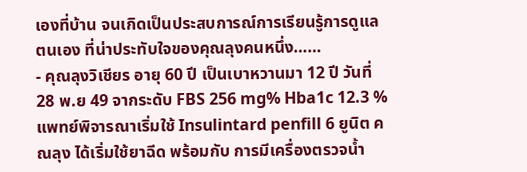เองที่บ้าน จนเกิดเป็นประสบการณ์การเรียนรู้การดูแลตนเอง ที่น่าประทับใจของคุณลุงคนหนึ่ง……
- คุณลุงวิเชียร อายุ 60 ปี เป็นเบาหวานมา 12 ปี วันที่ 28 พ.ย 49 จากระดับ FBS 256 mg% Hba1c 12.3 % แพทย์พิจารณาเริ่มใช้ Insulintard penfill 6 ยูนิต คณลุง ได้เริ่มใช้ยาฉีด พร้อมกับ การมีเครื่องตรวจน้ำ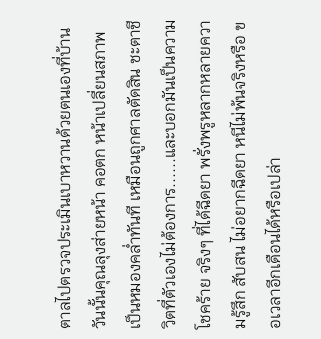ตาลไปตรวจประเมินเบาหวานด้วยตนเองที่บ้าน วันนั้นคุณลุงส่ายหน้า คอตก หน้าเปลี่ยนสภาพเป็นหมองคล่ำทันที เหมือนถูกศาลตัดสิน ชะตาชีวิตที่ตัวเองไม่ต้องการ......และบอกมันเป็นความโชคร้าย จริงๆ ที่ได้ฉีดยา พรั่งพรูหลากหลายความรู้สึก สับสน ไม่อยากฉีดยา หนีไม่พ้นจริงหรือ ขอเวลาอีกเดือนได้หรือเปล่า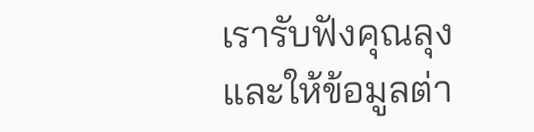เรารับฟังคุณลุง และให้ข้อมูลต่า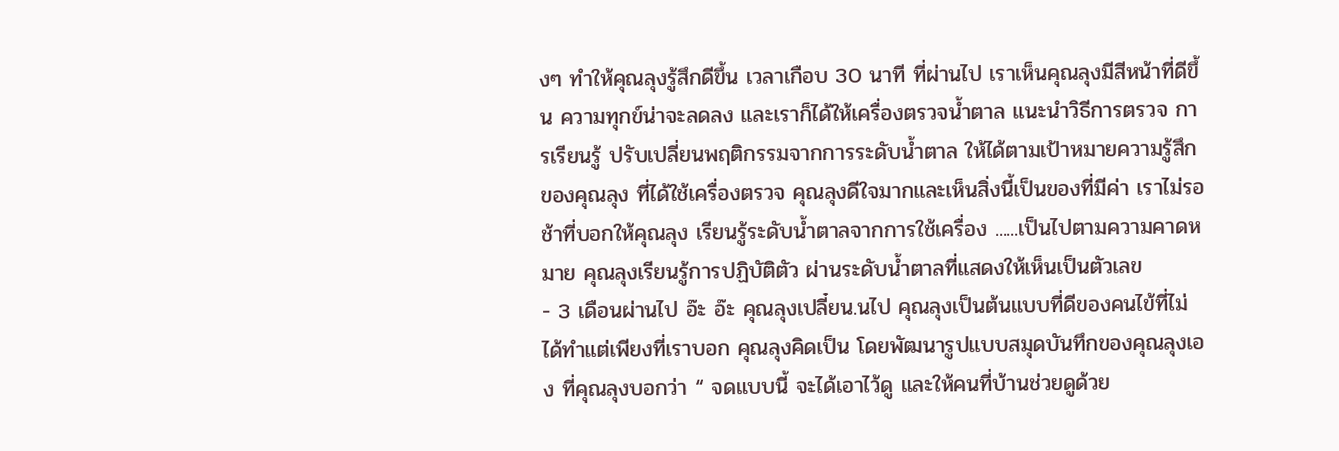งๆ ทำให้คุณลุงรู้สึกดีขึ้น เวลาเกือบ 30 นาที ที่ผ่านไป เราเห็นคุณลุงมีสีหน้าที่ดีขึ้น ความทุกข์น่าจะลดลง และเราก็ได้ให้เครื่องตรวจน้ำตาล แนะนำวิธีการตรวจ การเรียนรู้ ปรับเปลี่ยนพฤติกรรมจากการระดับน้ำตาล ให้ได้ตามเป้าหมายความรู้สึกของคุณลุง ที่ได้ใช้เครื่องตรวจ คุณลุงดีใจมากและเห็นสิ่งนี้เป็นของที่มีค่า เราไม่รอช้าที่บอกให้คุณลุง เรียนรู้ระดับน้ำตาลจากการใช้เครื่อง ......เป็นไปตามความคาดหมาย คุณลุงเรียนรู้การปฏิบัติตัว ผ่านระดับน้ำตาลที่แสดงให้เห็นเป็นตัวเลข
- 3 เดือนผ่านไป อ๊ะ อ๊ะ คุณลุงเปลี๋ยน.นไป คุณลุงเป็นต้นแบบที่ดีของคนไข้ที่ไม่ได้ทำแต่เพียงที่เราบอก คุณลุงคิดเป็น โดยพัฒนารูปแบบสมุดบันทึกของคุณลุงเอง ที่คุณลุงบอกว่า “ จดแบบนี้ จะได้เอาไว้ดู และให้คนที่บ้านช่วยดูด้วย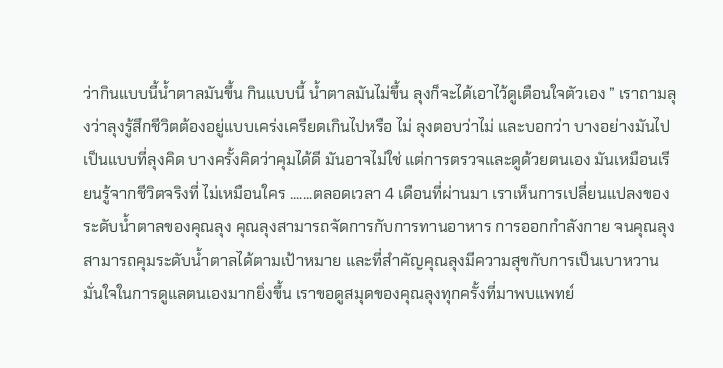ว่ากินแบบนี้น้ำตาลมันขึ้น กินแบบนี้ น้ำตาลมันไม่ขึ้น ลุงก็จะได้เอาไว้ดูเตือนใจตัวเอง ” เราถามลุงว่าลุงรู้สึกชีวิตต้องอยู่แบบเคร่งเครียดเกินไปหรือ ไม่ ลุงตอบว่าไม่ และบอกว่า บางอย่างมันไปเป็นแบบที่ลุงคิด บางครั้งคิดว่าคุมได้ดี มันอาจไม่ใช่ แต่การตรวจและดูด้วยตนเอง มันเหมือนเรียนรู้จากชีวิตจริงที่ ไม่เหมือนใคร .......ตลอดเวลา 4 เดือนที่ผ่านมา เราเห็นการเปลี่ยนแปลงของระดับน้ำตาลของคุณลุง คุณลุงสามารถจัดการกับการทานอาหาร การออกกำลังกาย จนคุณลุงสามารถคุมระดับน้ำตาลได้ตามเป้าหมาย และที่สำคัญคุณลุงมีความสุขกับการเป็นเบาหวาน มั่นใจในการดูแลตนเองมากยิ่งขึ้น เราขอดูสมุดของคุณลุงทุกครั้งที่มาพบแพทย์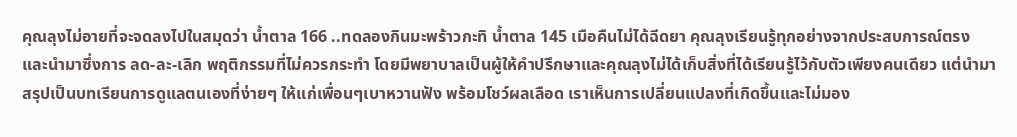คุณลุงไม่อายที่จะจดลงไปในสมุดว่า น้ำตาล 166 ..ทดลองกินมะพร้าวกะทิ น้ำตาล 145 เมือคืนไม่ได้ฉีดยา คุณลุงเรียนรู้ทุกอย่างจากประสบการณ์ตรง และนำมาซึ่งการ ลด-ละ-เลิก พฤติกรรมที่ไม่ควรกระทำ โดยมีพยาบาลเป็นผู้ให้คำปรึกษาและคุณลุงไม่ได้เก็บสิ่งที่ได้เรียนรู้ไว้กับตัวเพียงคนเดียว แต่นำมาสรุปเป็นบทเรียนการดูแลตนเองที่ง่ายๆ ให้แก่เพื่อนๆเบาหวานฟัง พร้อมโชว์ผลเลือด เราเห็นการเปลี่ยนแปลงที่เกิดขึ้นและไม่มอง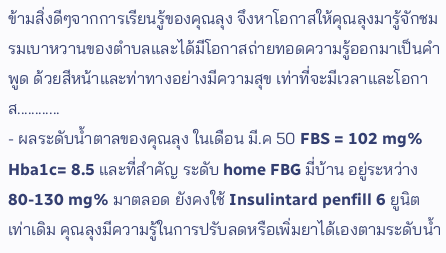ข้ามสิ่งดีๆจากการเรียนรู้ของคุณลุง จึงหาโอกาสให้คุณลุงมารู้จักชมรมเบาหวานของตำบลและได้มีโอกาสถ่ายทอดความรู้ออกมาเป็นคำพูด ด้วยสีหน้าและท่าทางอย่างมีความสุข เท่าที่จะมีเวลาและโอกาส............
- ผลระดับน้ำตาลของคุณลุง ในเดือน มี.ค 50 FBS = 102 mg% Hba1c= 8.5 และที่สำคัญ ระดับ home FBG มี่บ้าน อยู่ระหว่าง 80-130 mg% มาตลอด ยังคงใช้ Insulintard penfill 6 ยูนิต เท่าเดิม คุณลุงมีความรู้ในการปรับลดหรือเพิ่มยาได้เองตามระดับน้ำ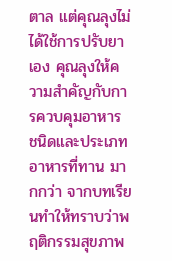ตาล แต่คุณลุงไม่ได้ใช้การปรับยาเอง คุณลุงให้ความสำคัญกับการควบคุมอาหาร ชนิดและประเภทอาหารที่ทาน มากกว่า จากบทเรียนทำให้ทราบว่าพฤติกรรมสุขภาพ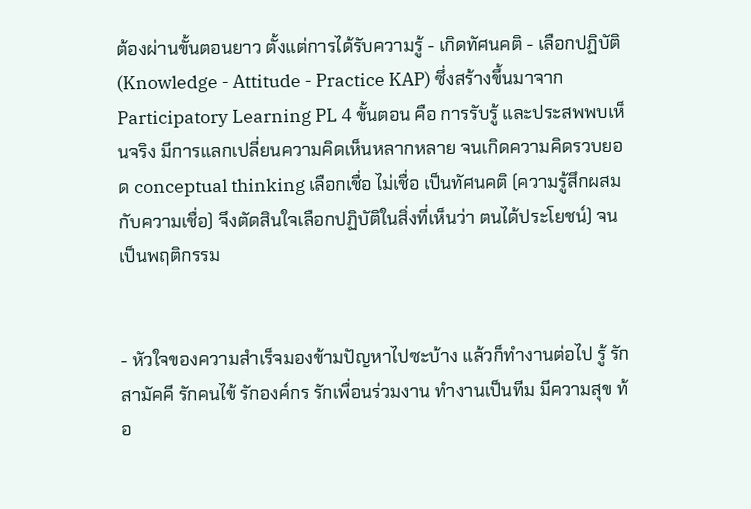ต้องผ่านขั้นตอนยาว ตั้งแต่การได้รับความรู้ - เกิดทัศนคติ - เลือกปฏิบัติ (Knowledge - Attitude - Practice KAP) ซึ่งสร้างขึ้นมาจาก Participatory Learning PL 4 ขั้นตอน คือ การรับรู้ และประสพพบเห็นจริง มีการแลกเปลี่ยนความคิดเห็นหลากหลาย จนเกิดความคิดรวบยอด conceptual thinking เลือกเชื่อ ไม่เชื่อ เป็นทัศนคติ (ความรู้สึกผสมกับความเชื่อ) จึงตัดสินใจเลือกปฏิบัติในสิ่งที่เห็นว่า ตนได้ประโยชน์) จนเป็นพฤติกรรม


- หัวใจของความสำเร็จมองข้ามปัญหาไปซะบ้าง แล้วก็ทำงานต่อไป รู้ รัก สามัคคี รักคนไข้ รักองค์กร รักเพื่อนร่วมงาน ทำงานเป็นทีม มีความสุข ท้อ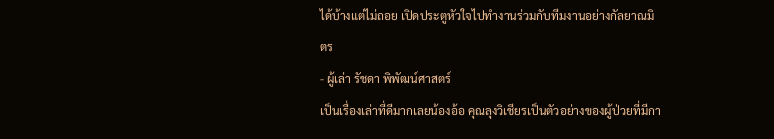ได้บ้างแต่ไม่ถอย เปิดประตูหัวใจไปทำงานร่วมกับทีมงานอย่างกัลยาณมิตร
- ผู้เล่า รัชดา พิพัฒน์ศาสตร์
เป็นเรื่องเล่าที่ดีมากเลยน้องอ้อ คุณลุงวิเชียรเป็นตัวอย่างของผู้ป่วยที่มีกา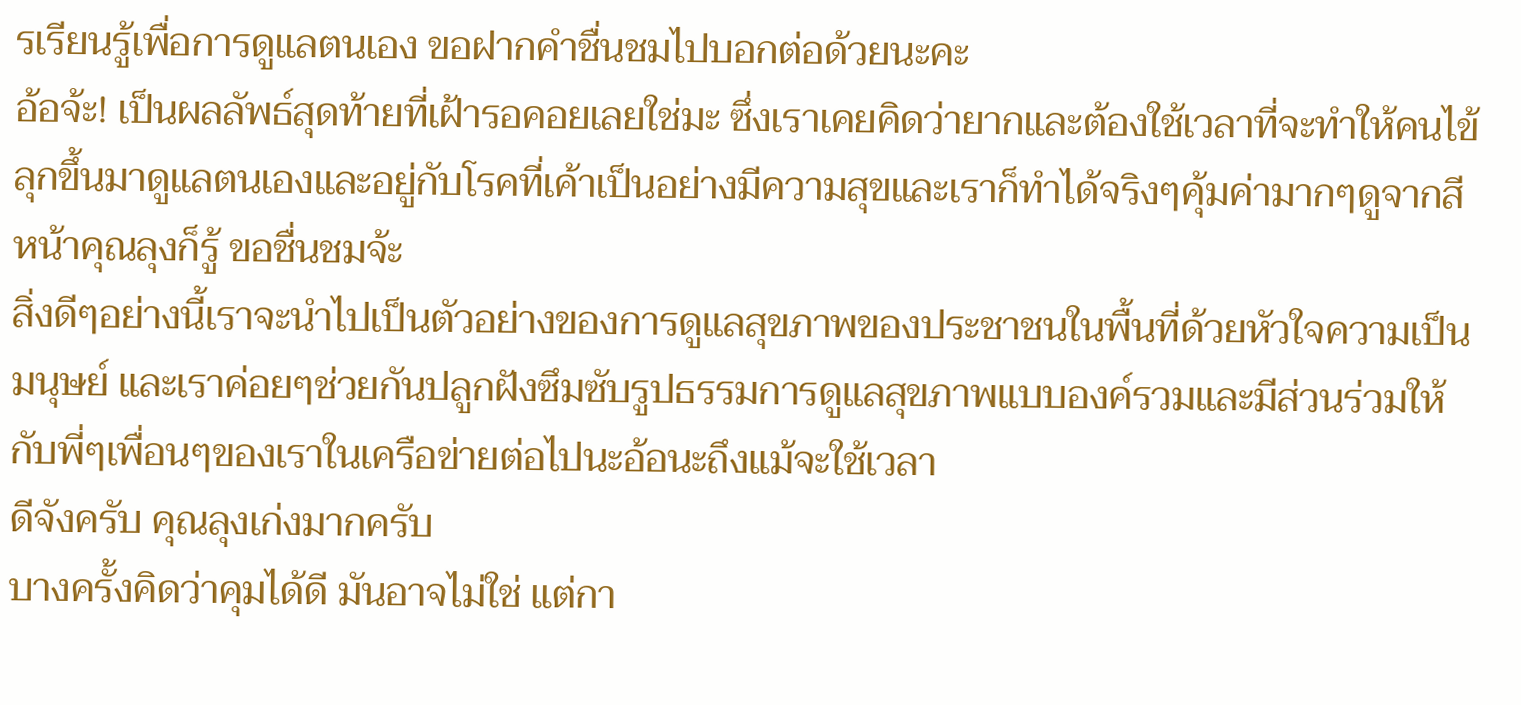รเรียนรู้เพื่อการดูแลตนเอง ขอฝากคำชื่นชมไปบอกต่อด้วยนะคะ
อ้อจ้ะ! เป็นผลลัพธ์สุดท้ายที่เฝ้ารอคอยเลยใช่มะ ซึ่งเราเคยคิดว่ายากและต้องใช้เวลาที่จะทำให้คนไข้ลุกขึ้นมาดูแลตนเองและอยู่กับโรคที่เค้าเป็นอย่างมีความสุขและเราก็ทำได้จริงๆคุ้มค่ามากๆดูจากสีหน้าคุณลุงก็รู้ ขอชื่นชมจ้ะ
สิ่งดีๆอย่างนี้เราจะนำไปเป็นตัวอย่างของการดูแลสุขภาพของประชาชนในพื้นที่ด้วยหัวใจความเป็นมนุษย์ และเราค่อยๆช่วยกันปลูกฝังซึมซับรูปธรรมการดูแลสุขภาพแบบองค์รวมและมีส่วนร่วมให้กับพี่ๆเพื่อนๆของเราในเครือข่ายต่อไปนะอ้อนะถึงแม้จะใช้เวลา
ดีจังครับ คุณลุงเก่งมากครับ
บางครั้งคิดว่าคุมได้ดี มันอาจไม่ใช่ แต่กา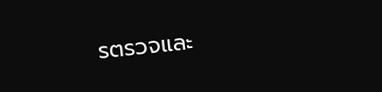รตรวจและ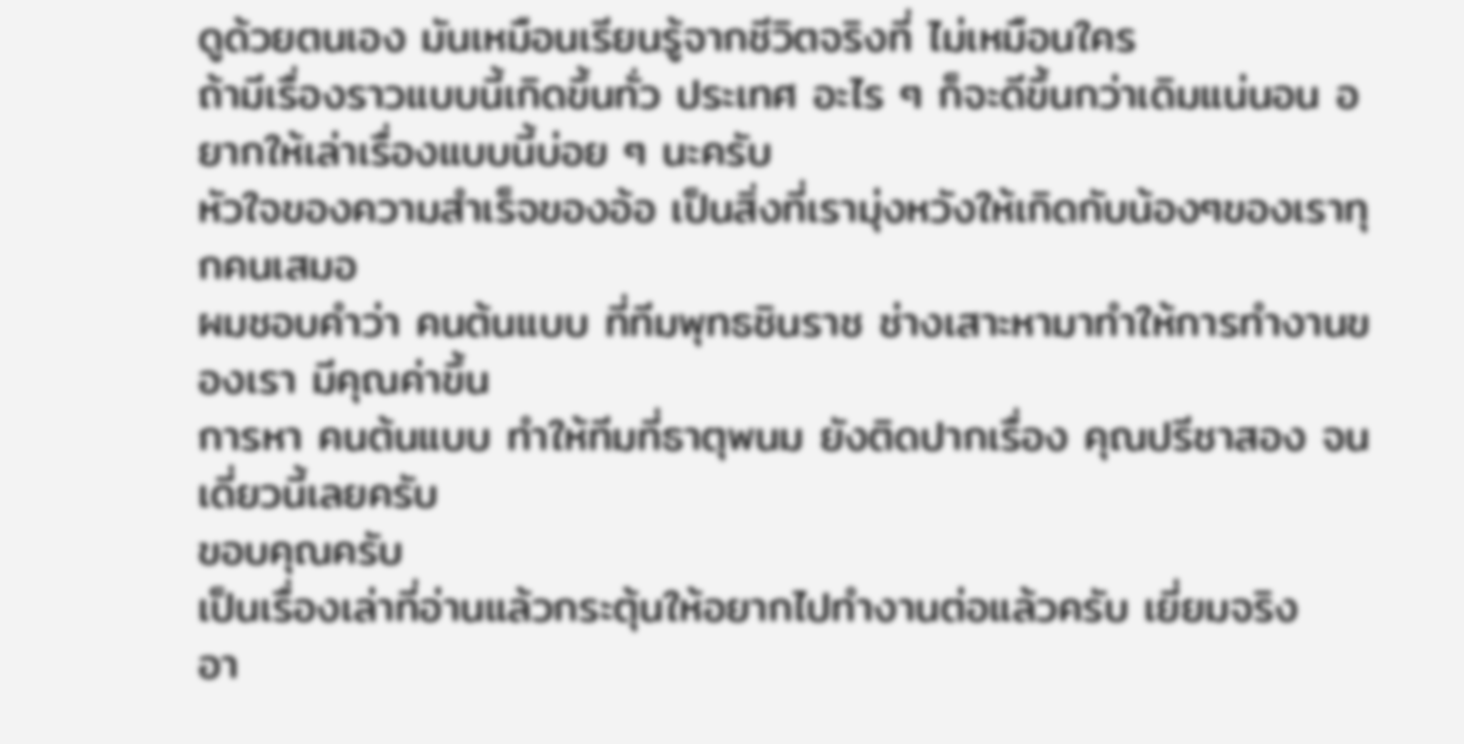ดูด้วยตนเอง มันเหมือนเรียนรู้จากชีวิตจริงที่ ไม่เหมือนใคร
ถ้ามีเรื่องราวแบบนี้เกิดขึ้นทั่ว ประเทศ อะไร ๆ ก็จะดีขึ้นกว่าเดิมแน่นอน อยากให้เล่าเรื่องแบบนี้บ่อย ๆ นะครับ
หัวใจของความสำเร็จของอ้อ เป็นสิ่งที่เรามุ่งหวังให้เกิดกับน้องๆของเราทุกคนเสมอ
ผมชอบคำว่า คนต้นแบบ ที่ทีมพุทธชินราช ช่างเสาะหามาทำให้การทำงานของเรา มีคุณค่าขึ้น
การหา คนต้นแบบ ทำให้ทีมที่ธาตุพนม ยังติดปากเรื่อง คุณปรีชาสอง จนเดี่ยวนี้เลยครับ
ขอบคุณครับ
เป็นเรื่องเล่าที่อ่านแล้วกระตุ้นให้อยากไปทำงานต่อแล้วครับ เยี่ยมจริง
อา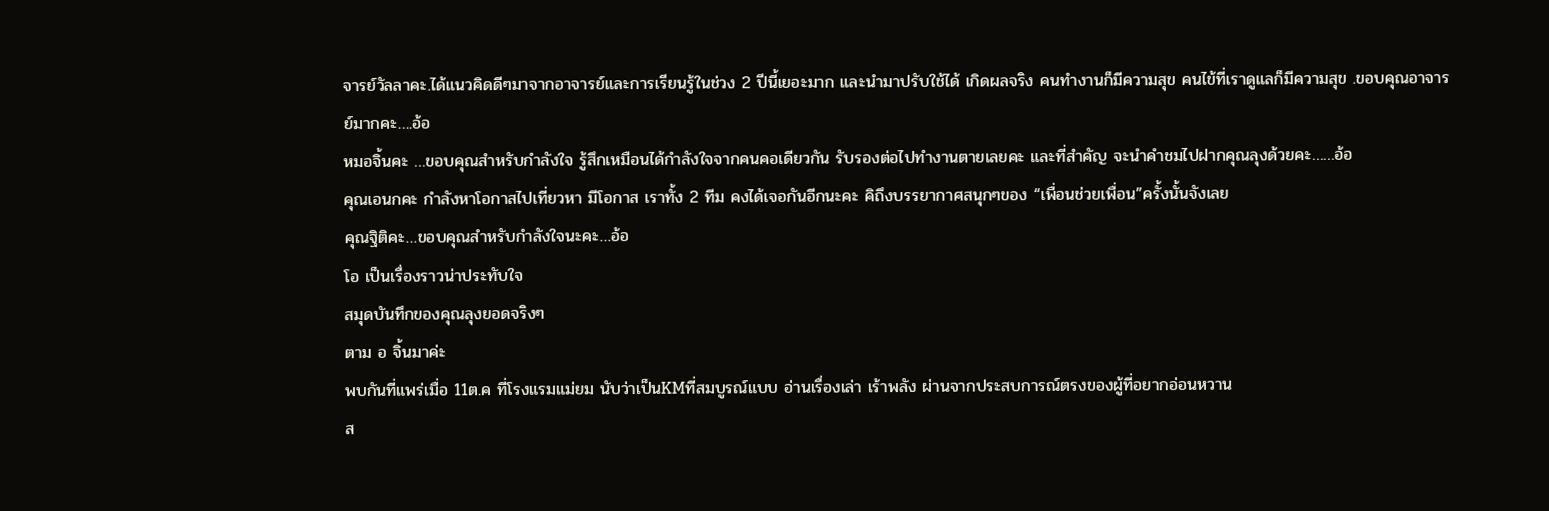จารย์วัลลาคะ.ได้แนวคิดดีๆมาจากอาจารย์และการเรียนรู้ในช่วง 2 ปีนี้เยอะมาก และนำมาปรับใช้ได้ เกิดผลจริง คนทำงานก็มีความสุข คนไข้ที่เราดูแลก็มีความสุข .ขอบคุณอาจารย์มากคะ….อ้อ
หมอจิ้นคะ …ขอบคุณสำหรับกำลังใจ รู้สึกเหมือนได้กำลังใจจากคนคอเดียวกัน รับรองต่อไปทำงานตายเลยคะ และที่สำคัญ จะนำคำชมไปฝากคุณลุงด้วยคะ……อ้อ
คุณเอนกคะ กำลังหาโอกาสไปเที่ยวหา มีโอกาส เราทั้ง 2 ทีม คงได้เจอกันอีกนะคะ คิถึงบรรยากาศสนุกๆของ “เพื่อนช่วยเพื่อน”ครั้งนั้นจังเลย
คุณฐิติคะ…ขอบคุณสำหรับกำลังใจนะคะ…อ้อ
โอ เป็นเรื่องราวน่าประทับใจ
สมุดบันทึกของคุณลุงยอดจริงๆ
ตาม อ จิ้นมาค่ะ
พบกันที่แพร่เมื่อ 11ต.ค ที่โรงแรมแม่ยม นับว่าเป็นKMที่สมบูรณ์แบบ อ่านเรื่องเล่า เร้าพลัง ผ่านจากประสบการณ์ตรงของผู้ที่อยากอ่อนหวาน
ส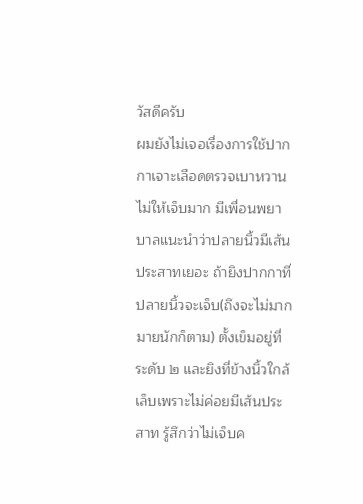วัสดีครับ
ผมยังไม่เจอเรื่องการใช้ปากกาเจาะเลือดตรวจเบาหวานไม่ให้เจ็บมาก มีเพื่อนพยาบาลแนะนำว่าปลายนิ้วมีเส้นประสาทเยอะ ถ้ายิงปากกาที่ปลายนิ้วจะเจ็บ(ถึงจะไม่มากมายนักก็ตาม) ตั้งเข็มอยู่ที่ระดับ ๒ และยิงที่ข้างนิ้วใกล้เล็บเพราะไม่ค่อยมีเส้นประสาท รู้สึกว่าไม่เจ็บค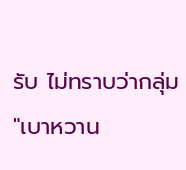รับ ไม่ทราบว่ากลุ่ม "เบาหวาน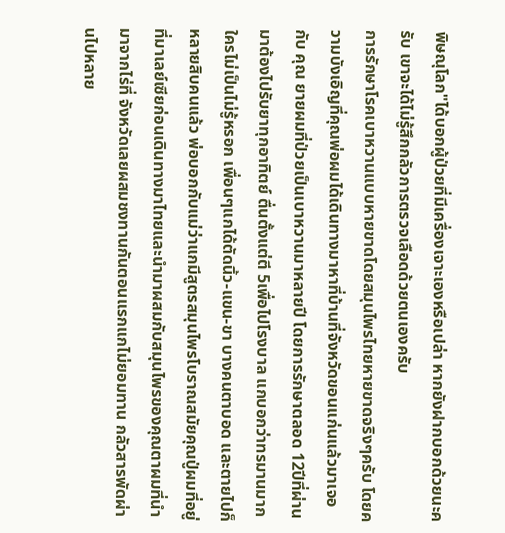พิษณุโลก"ได้บอกผู้ป่วยที่มีเครื่องเจาะเองหรือเปล่า หากยังฝากบอกด้วยนะครับ เขาจะได้ไม่รู้สึกกลัวการตรวจเลือดด้วยตนเองครับ
การรักษาโรคเบาหวานแบบหายขาดโดยสมุนไพรไทยหายขาดจริงๆครับ โดยความบังเอิญที่คุณพ่อผมได้เดินทางมาหาที่บ้านที่จังหวัดขอนแก่นแล้วมาเจอกับ คุณ ยายผมที่ป่วยเป็นเบาหวานมาหลายปี โดยการรักษาตลอด 12ปีที่ผ่านมาต้องไปรับยาทุกอาทิตย์ ตื่นตั้งแต่ตี 5เพื่อไปโรงบาล แกบอกว่าทรมานมากใครไม่เป็นไม่รู้หรอก เพื่อนๆแกได้ตัดนิ้ว-แขน-ขา บางคนตาบอด และตายไปก็หลายสิบคนแล้ว พ่อบอกกับแม่ว่าแกมีสูตรสมุนไพรโบราณสมัยคุณปู่ผมที่อยู่ที่มาเลย์เซียก่อนเดินทางมาไทยและนำมาผสมกับสมุนไพรของคุณตาผมที่นำมาจากไร่ที่ จังหวัดเลยผสมชงทานกันตอนแรกแกไม่ยอมทาน กลัวสารพัดผ่านไปหลาย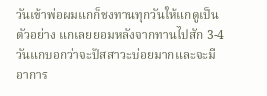วันเข้าพ่อผมแกก็ชงทานทุกวันให้แกดูเป็นตัวอย่าง แกเลยยอมหลังจากทานไปสัก 3-4วันแกบอกว่าจะปัสสาวะบ่อยมากและจะมีอาการ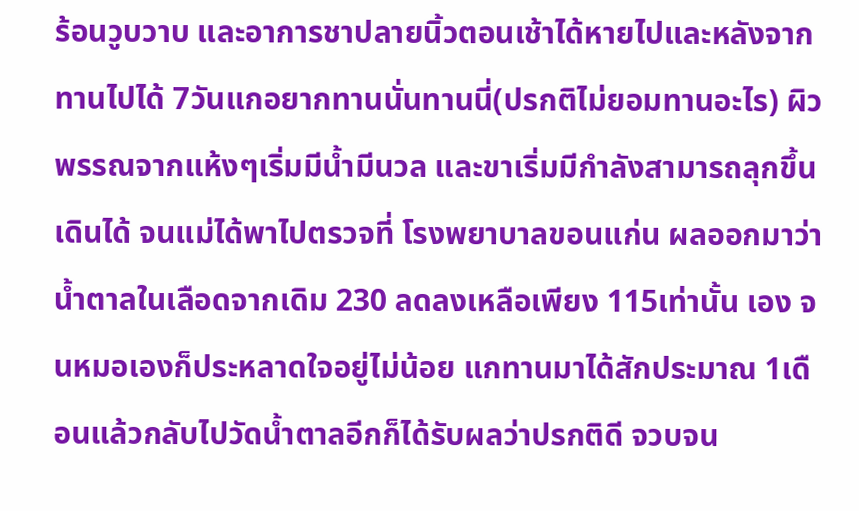ร้อนวูบวาบ และอาการชาปลายนิ้วตอนเช้าได้หายไปและหลังจากทานไปได้ 7วันแกอยากทานนั่นทานนี่(ปรกติไม่ยอมทานอะไร) ผิวพรรณจากแห้งๆเริ่มมีน้ำมีนวล และขาเริ่มมีกำลังสามารถลุกขึ้นเดินได้ จนแม่ได้พาไปตรวจที่ โรงพยาบาลขอนแก่น ผลออกมาว่าน้ำตาลในเลือดจากเดิม 230 ลดลงเหลือเพียง 115เท่านั้น เอง จนหมอเองก็ประหลาดใจอยู่ไม่น้อย แกทานมาได้สักประมาณ 1เดือนแล้วกลับไปวัดน้ำตาลอีกก็ได้รับผลว่าปรกติดี จวบจน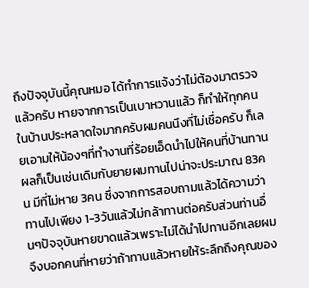ถึงปัจจุบันนี้คุณหมอ ได้ทำการแจ้งว่าไม่ต้องมาตรวจแล้วครับ หายจากการเป็นเบาหวานแล้ว ก็ทำให้ทุกคนในบ้านประหลาดใจมากครับผมคนนึงที่ไม่เชื่อครับ ก็เลยเอามให้น้องๆที่ทำงานที่ร้อยเอ็ดนำไปให้คนที่บ้านทาน ผลก็เป็นเช่นเดิมกับยายผมทานไปน่าจะประมาณ 83คน มีที่ไม่หาย 3คน ซึ่งจากการสอบถามแล้วได้ความว่าทานไปเพียง 1-3วันแล้วไม่กล้าทานต่อครับส่วนท่านอื่นๆปัจจุบันหายขาดแล้วเพราะไม่ได้นำไปทานอีกเลยผมจึงบอกคนที่หายว่าถ้าทานแล้วหายให้ระลึกถึงคุณของ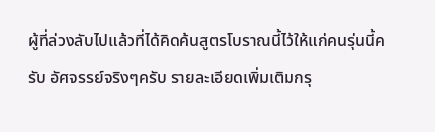ผู้ที่ล่วงลับไปแล้วที่ได้คิดค้นสูตรโบราณนี้ไว้ให้แก่คนรุ่นนี้ครับ อัศจรรย์จริงๆครับ รายละเอียดเพิ่มเติมกรุ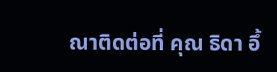ณาติดต่อที่ คุณ ธิดา อึ้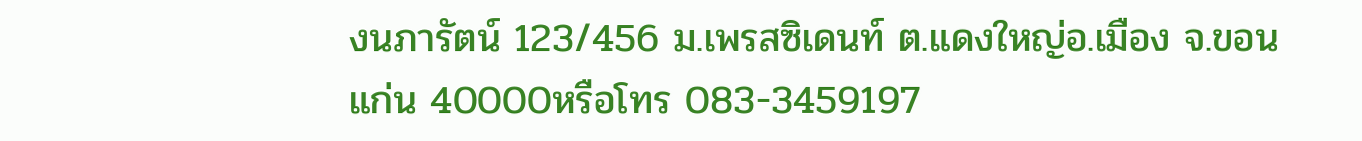งนภารัตน์ 123/456 ม.เพรสซิเดนท์ ต.แดงใหญ่อ.เมือง จ.ขอนแก่น 40000หรือโทร 083-3459197